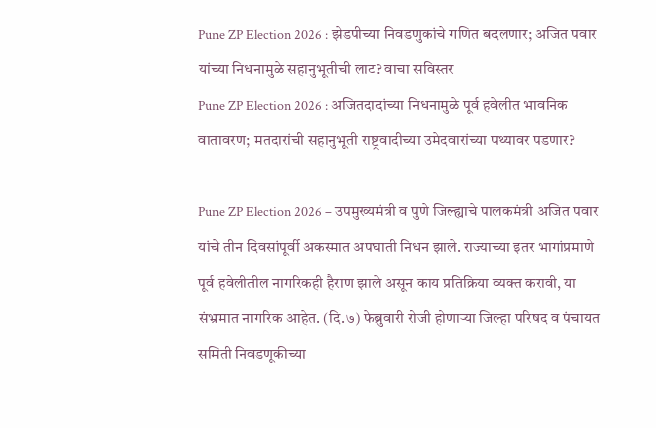Pune ZP Election 2026 : झेडपीच्या निवडणुकांचे गणित बदलणार; अजित पवार यांच्या निधनामुळे सहानुभूतीची लाट? वाचा सविस्तर
Pune ZP Election 2026 : अजितदादांच्या निधनामुळे पूर्व हवेलीत भावनिक वातावरण; मतदारांची सहानुभूती राष्ट्रवादीच्या उमेदवारांच्या पथ्यावर पडणार?

Pune ZP Election 2026 – उपमुख्यमंत्री व पुणे जिल्ह्याचे पालकमंत्री अजित पवार यांचे तीन दिवसांपूर्वी अकस्मात अपघाती निधन झाले. राज्याच्या इतर भागांप्रमाणे पूर्व हवेलीतील नागरिकही हैराण झाले असून काय प्रतिक्रिया व्यक्त करावी, या संभ्रमात नागरिक आहेत. (दि.७) फेब्रुवारी रोजी होणाऱ्या जिल्हा परिषद व पंचायत समिती निवडणूकीच्या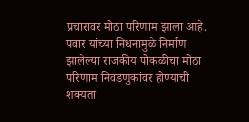प्रचारावर मोठा परिणाम झाला आहे. पवार यांच्या निधनामुळे निर्माण झालेल्या राजकीय पोकळीचा मोठा परिणाम निवडणुकांवर होण्याची शक्यता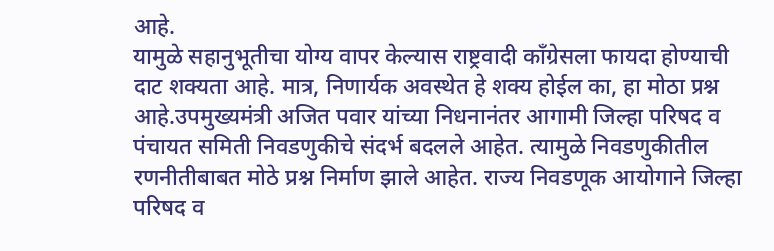आहे.
यामुळे सहानुभूतीचा योग्य वापर केल्यास राष्ट्रवादी काँग्रेसला फायदा होण्याची दाट शक्यता आहे. मात्र, निणार्यक अवस्थेत हे शक्य होईल का, हा मोठा प्रश्न आहे.उपमुख्यमंत्री अजित पवार यांच्या निधनानंतर आगामी जिल्हा परिषद व पंचायत समिती निवडणुकीचे संदर्भ बदलले आहेत. त्यामुळे निवडणुकीतील रणनीतीबाबत मोठे प्रश्न निर्माण झाले आहेत. राज्य निवडणूक आयोगाने जिल्हा परिषद व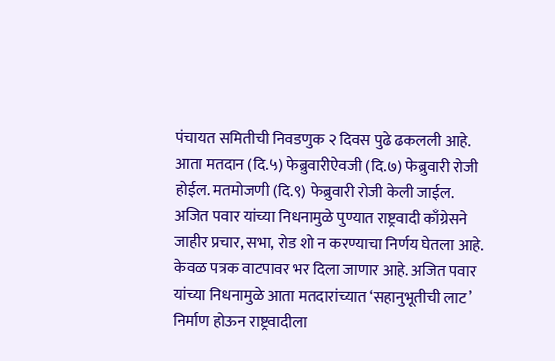पंचायत समितीची निवडणुक २ दिवस पुढे ढकलली आहे.
आता मतदान (दि.५) फेब्रुवारीऐवजी (दि.७) फेब्रुवारी रोजी होईल. मतमोजणी (दि.९) फेब्रुवारी रोजी केली जाईल. अजित पवार यांच्या निधनामुळे पुण्यात राष्ट्रवादी काँग्रेसने जाहीर प्रचार, सभा, रोड शो न करण्याचा निर्णय घेतला आहे. केवळ पत्रक वाटपावर भर दिला जाणार आहे. अजित पवार यांच्या निधनामुळे आता मतदारांच्यात ‘सहानुभूतीची लाट’ निर्माण होऊन राष्ट्रवादीला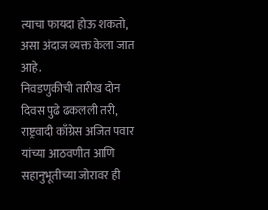त्याचा फायदा होऊ शकतो, असा अंदाज व्यक्त केला जात आहे.
निवडणुकीची तारीख दोन दिवस पुढे ढकलली तरी, राष्ट्रवादी काँग्रेस अजित पवार यांच्या आठवणीत आणि सहानुभूतीच्या जोरावर ही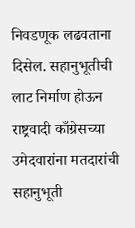निवडणूक लढवताना दिसेल. सहानुभूतीची लाट निर्माण होऊन राष्ट्रवादी काँग्रेसच्या उमेदवारांना मतदारांची सहानुभूती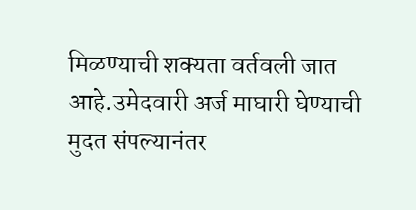मिळण्याची शक्यता वर्तवली जात आहे.उमेदवारी अर्ज माघारी घेण्याची मुदत संपल्यानंतर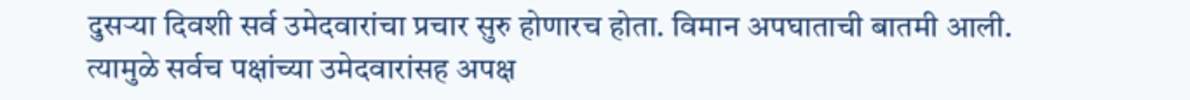दुसऱ्या दिवशी सर्व उमेदवारांचा प्रचार सुरु होणारच होता. विमान अपघाताची बातमी आली. त्यामुळे सर्वच पक्षांच्या उमेदवारांसह अपक्ष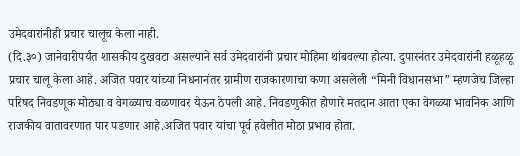उमेदवारांनीही प्रचार चालूच केला नाही.
(दि.३०) जानेवारीपर्यंत शासकीय दुखवटा असल्याने सर्व उमेदवारांनी प्रचार मोहिमा थांबवल्या होत्या. दुपारनंतर उमेदवारांनी हळूहळू प्रचार चालू केला आहे. अजित पवार यांच्या निधनानंतर ग्रामीण राजकारणाचा कणा असलेली “मिनी विधानसभा” म्हणजेच जिल्हा परिषद निवडणूक मोठ्या व वेगळ्याच वळणावर येऊन ठेपली आहे. निवडणुकीत होणारे मतदान आता एका वेगळ्या भावनिक आणि राजकीय वातावरणात पार पडणार आहे.अजित पवार यांचा पूर्व हवेलीत मोठा प्रभाव होता.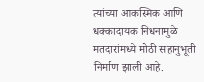त्यांच्या आकस्मिक आणि धक्कादायक निधनामुळे मतदारांमध्ये मोठी सहानुभूती निर्माण झाली आहे.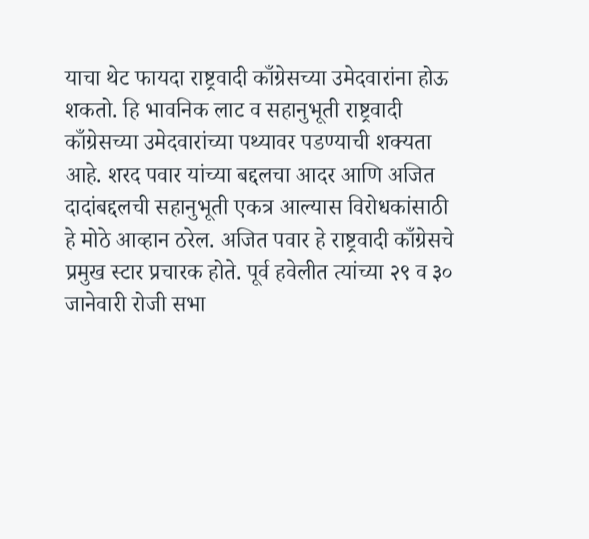याचा थेट फायदा राष्ट्रवादी काँग्रेसच्या उमेदवारांना होऊ शकतो. हि भावनिक लाट व सहानुभूती राष्ट्रवादी काँग्रेसच्या उमेदवारांच्या पथ्यावर पडण्याची शक्यता आहे. शरद पवार यांच्या बद्दलचा आदर आणि अजित दादांबद्दलची सहानुभूती एकत्र आल्यास विरोधकांसाठी हे मोठे आव्हान ठरेल. अजित पवार हे राष्ट्रवादी काँग्रेसचे प्रमुख स्टार प्रचारक होते. पूर्व हवेलीत त्यांच्या २९ व ३० जानेवारी रोजी सभा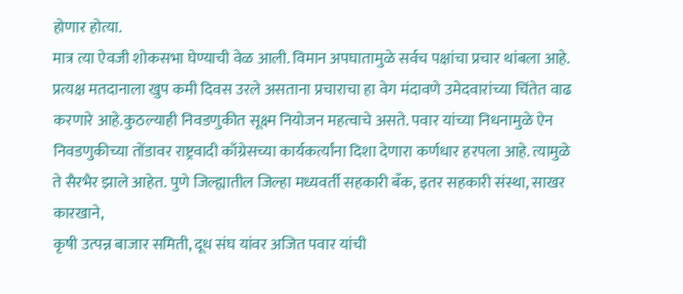होणार होत्या.
मात्र त्या ऐवजी शोकसभा घेण्याची वेळ आली. विमान अपघातामुळे सर्वच पक्षांचा प्रचार थांबला आहे. प्रत्यक्ष मतदानाला खुप कमी दिवस उरले असताना प्रचाराचा हा वेग मंदावणे उमेदवारांच्या चिंतेत वाढ करणारे आहे.कुठल्याही निवडणुकीत सूक्ष्म नियोजन महत्वाचे असते. पवार यांच्या निधनामुळे ऐन निवडणुकीच्या तोंडावर राष्ट्रवादी काँग्रेसच्या कार्यकर्त्यांना दिशा देणारा कर्णधार हरपला आहे. त्यामुळे ते सैरभैर झाले आहेत. पुणे जिल्ह्यातील जिल्हा मध्यवर्ती सहकारी बँक, इतर सहकारी संस्था, साखर कारखाने,
कृषी उत्पन्न बाजार समिती, दूध संघ यांवर अजित पवार यांची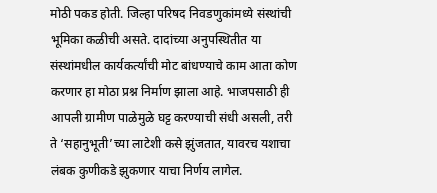मोठी पकड होती. जिल्हा परिषद निवडणुकांमध्ये संस्थांची भूमिका कळीची असते. दादांच्या अनुपस्थितीत या संस्थांमधील कार्यकर्त्यांची मोट बांधण्याचे काम आता कोण करणार हा मोठा प्रश्न निर्माण झाला आहे. भाजपसाठी ही आपली ग्रामीण पाळेमुळे घट्ट करण्याची संधी असली, तरी ते ‘सहानुभूती’च्या लाटेशी कसे झुंजतात, यावरच यशाचा लंबक कुणीकडे झुकणार याचा निर्णय लागेल.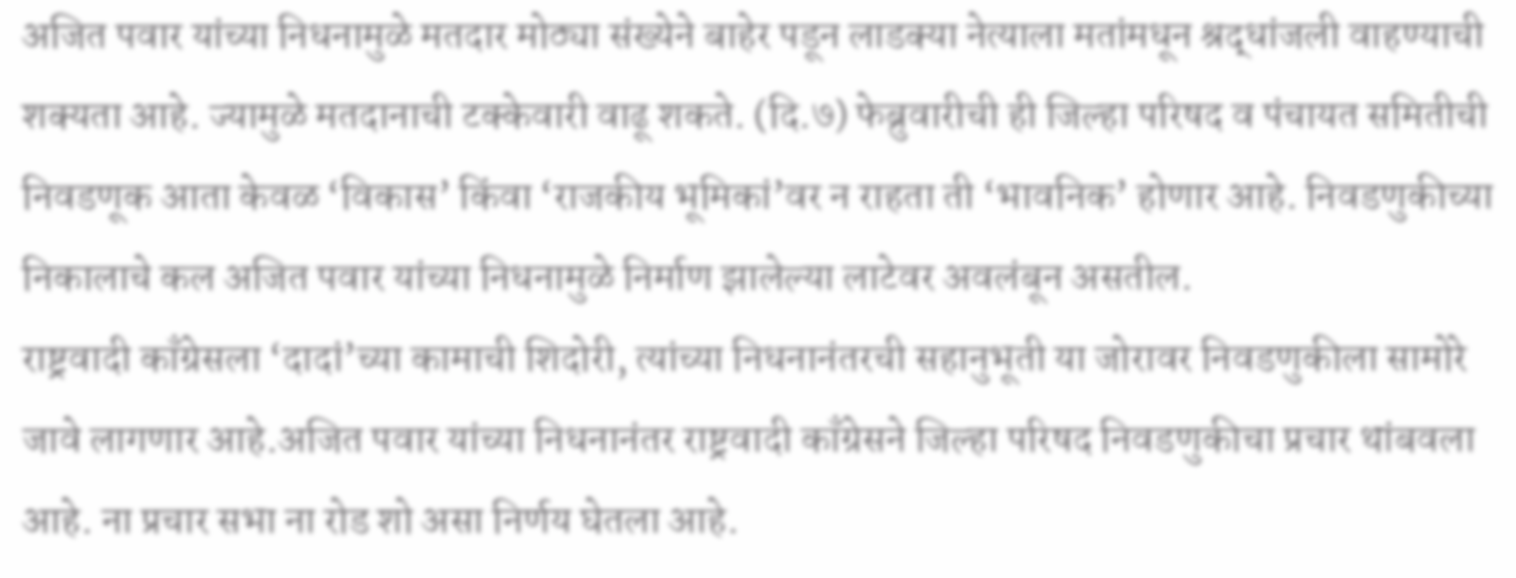अजित पवार यांच्या निधनामुळे मतदार मोठ्या संख्येने बाहेर पडून लाडक्या नेत्याला मतांमधून श्रद्धांजली वाहण्याची शक्यता आहे. ज्यामुळे मतदानाची टक्केवारी वाढू शकते. (दि.७) फेब्रुवारीची ही जिल्हा परिषद व पंचायत समितीची निवडणूक आता केवळ ‘विकास’ किंवा ‘राजकीय भूमिकां’वर न राहता ती ‘भावनिक’ होणार आहे. निवडणुकीच्या निकालाचे कल अजित पवार यांच्या निधनामुळे निर्माण झालेल्या लाटेवर अवलंबून असतील.
राष्ट्रवादी काँग्रेसला ‘दादां’च्या कामाची शिदोरी, त्यांच्या निधनानंतरची सहानुभूती या जोरावर निवडणुकीला सामोरे जावे लागणार आहे.अजित पवार यांच्या निधनानंतर राष्ट्रवादी काँग्रेसने जिल्हा परिषद निवडणुकीचा प्रचार थांबवला आहे. ना प्रचार सभा ना रोड शो असा निर्णय घेतला आहे.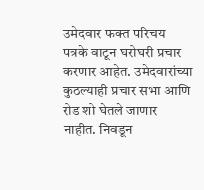उमेदवार फक्त परिचय पत्रके वाटून घरोघरी प्रचार करणार आहेत. उमेदवारांच्या कुठल्याही प्रचार सभा आणि रोड शो घेतले जाणार नाहीत. निवडून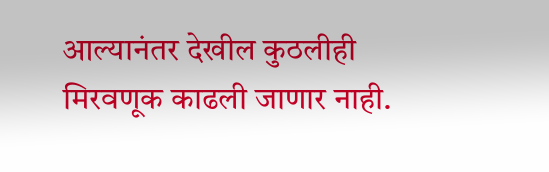आल्यानंतर देखील कुठलीही मिरवणूक काढली जाणार नाही.